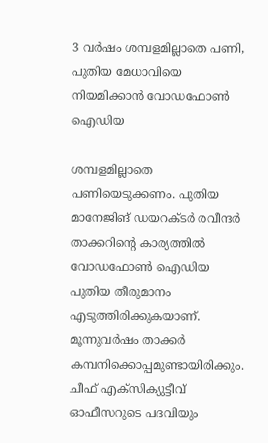3 വര്‍ഷം ശമ്പളമില്ലാതെ പണി, പുതിയ മേധാവിയെ നിയമിക്കാന്‍ വോഡഫോണ്‍ ഐഡിയ

ശമ്പളമില്ലാതെ പണിയെടുക്കണം. പുതിയ മാനേജിങ് ഡയറക്ടര്‍ രവീന്ദര്‍ താക്കറിന്റെ കാര്യത്തില്‍ വോഡഫോണ്‍ ഐഡിയ പുതിയ തീരുമാനം എടുത്തിരിക്കുകയാണ്. മൂന്നുവര്‍ഷം താക്കര്‍ കമ്പനിക്കൊപ്പമുണ്ടായിരിക്കും. ചീഫ് എക്‌സിക്യുട്ടീവ് ഓഫീസറുടെ പദവിയും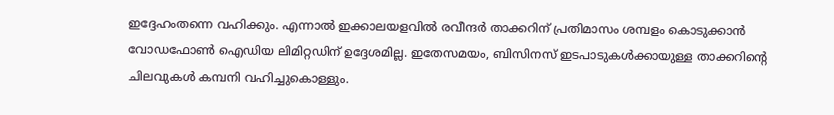ഇദ്ദേഹംതന്നെ വഹിക്കും. എന്നാല്‍ ഇക്കാലയളവില്‍ രവീന്ദര്‍ താക്കറിന് പ്രതിമാസം ശമ്പളം കൊടുക്കാന്‍ വോഡഫോണ്‍ ഐഡിയ ലിമിറ്റഡിന് ഉദ്ദേശമില്ല. ഇതേസമയം, ബിസിനസ് ഇടപാടുകള്‍ക്കായുള്ള താക്കറിന്റെ ചിലവുകള്‍ കമ്പനി വഹിച്ചുകൊള്ളും.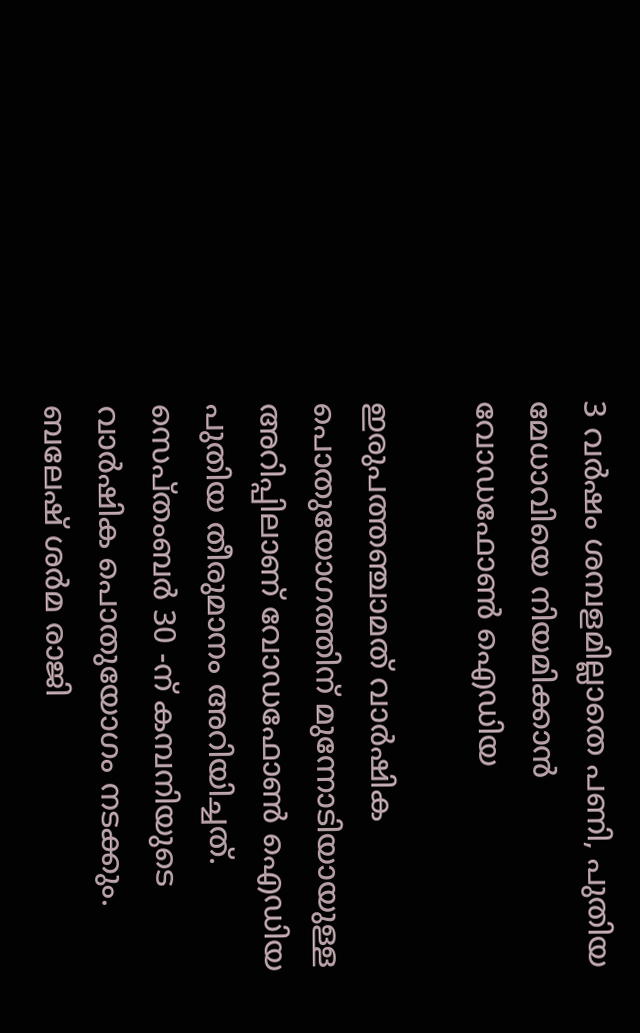3 വര്‍ഷം ശമ്പളമില്ലാതെ പണി, പുതിയ മേധാവിയെ നിയമിക്കാന്‍ വോഡഫോണ്‍ ഐഡിയ

ഇരുപത്തഞ്ചാമത് വാര്‍ഷിക പൊതുയോഗത്തിന് മുന്നോടിയായുള്ള അറിപ്പിലാണ് വോഡഫോണ്‍ ഐഡിയ പുതിയ തീരുമാനം അറിയിച്ചത്. സെപ്തംബര്‍ 30 -ന് കമ്പനിയുടെ വാര്‍ഷിക പൊതുയോഗം നടക്കും. ബലേഷ് ശര്‍മ രാജി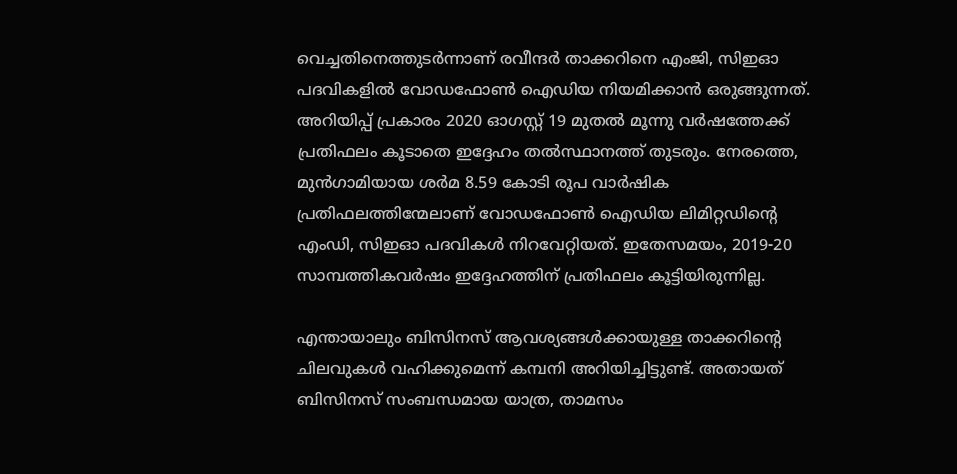വെച്ചതിനെത്തുടര്‍ന്നാണ് രവീന്ദര്‍ താക്കറിനെ എംജി, സിഇഓ പദവികളില്‍ വോഡഫോണ്‍ ഐഡിയ നിയമിക്കാന്‍ ഒരുങ്ങുന്നത്. അറിയിപ്പ് പ്രകാരം 2020 ഓഗസ്റ്റ് 19 മുതല്‍ മൂന്നു വര്‍ഷത്തേക്ക് പ്രതിഫലം കൂടാതെ ഇദ്ദേഹം തല്‍സ്ഥാനത്ത് തുടരും. നേരത്തെ, മുന്‍ഗാമിയായ ശര്‍മ 8.59 കോടി രൂപ വാര്‍ഷിക പ്രതിഫലത്തിന്മേലാണ് വോഡഫോണ്‍ ഐഡിയ ലിമിറ്റഡിന്റെ എംഡി, സിഇഓ പദവികള്‍ നിറവേറ്റിയത്. ഇതേസമയം, 2019-20 സാമ്പത്തികവര്‍ഷം ഇദ്ദേഹത്തിന് പ്രതിഫലം കൂട്ടിയിരുന്നില്ല.

എന്തായാലും ബിസിനസ് ആവശ്യങ്ങള്‍ക്കായുള്ള താക്കറിന്റെ ചിലവുകള്‍ വഹിക്കുമെന്ന് കമ്പനി അറിയിച്ചിട്ടുണ്ട്. അതായത് ബിസിനസ് സംബന്ധമായ യാത്ര, താമസം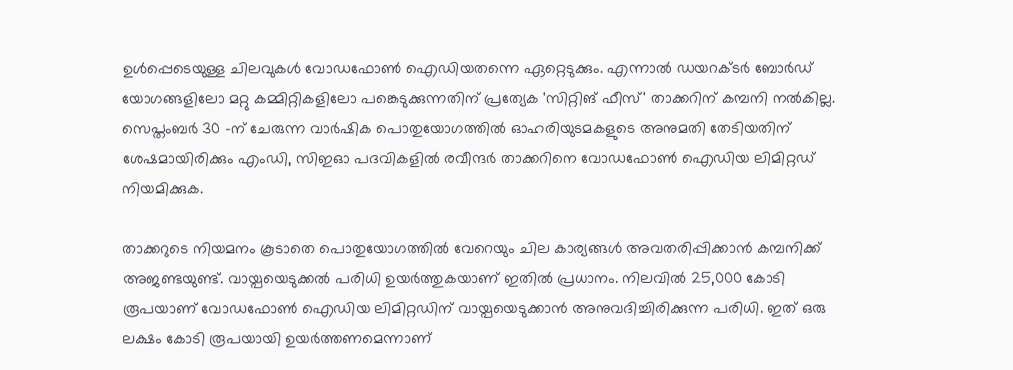ഉള്‍പ്പെടെയുള്ള ചിലവുകള്‍ വോഡഫോണ്‍ ഐഡിയതന്നെ ഏറ്റെടുക്കും. എന്നാല്‍ ഡയറക്ടര്‍ ബോര്‍ഡ് യോഗങ്ങളിലോ മറ്റു കമ്മിറ്റികളിലോ പങ്കെടുക്കുന്നതിന് പ്രത്യേക 'സിറ്റിങ് ഫീസ്' താക്കറിന് കമ്പനി നല്‍കില്ല. സെപ്തംബര്‍ 30 -ന് ചേരുന്ന വാര്‍ഷിക പൊതുയോഗത്തില്‍ ഓഹരിയുടമകളുടെ അനുമതി തേടിയതിന് ശേഷമായിരിക്കും എംഡി, സിഇഓ പദവികളില്‍ രവീന്ദര്‍ താക്കറിനെ വോഡഫോണ്‍ ഐഡിയ ലിമിറ്റഡ് നിയമിക്കുക.

താക്കറുടെ നിയമനം കൂടാതെ പൊതുയോഗത്തില്‍ വേറെയും ചില കാര്യങ്ങള്‍ അവതരിപ്പിക്കാന്‍ കമ്പനിക്ക് അജണ്ടയുണ്ട്. വായ്പയെടുക്കല്‍ പരിധി ഉയര്‍ത്തുകയാണ് ഇതില്‍ പ്രധാനം. നിലവില്‍ 25,000 കോടി രൂപയാണ് വോഡഫോണ്‍ ഐഡിയ ലിമിറ്റഡിന് വായ്പയെടുക്കാന്‍ അനുവദിച്ചിരിക്കുന്ന പരിധി. ഇത് ഒരു ലക്ഷം കോടി രൂപയായി ഉയര്‍ത്തണമെന്നാണ്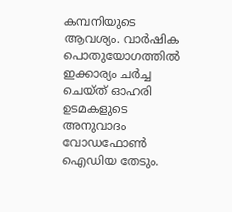കമ്പനിയുടെ ആവശ്യം. വാര്‍ഷിക പൊതുയോഗത്തില്‍ ഇക്കാര്യം ചര്‍ച്ച ചെയ്ത് ഓഹരി ഉടമകളുടെ അനുവാദം വോഡഫോണ്‍ ഐഡിയ തേടും.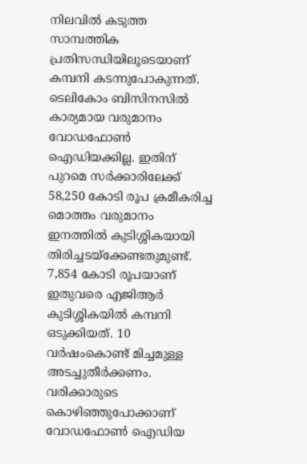നിലവില്‍ കടുത്ത സാമ്പത്തിക പ്രതിസന്ധിയിലൂടെയാണ് കമ്പനി കടന്നുപോകുന്നത്. ടെലികോം ബിസിനസില്‍ കാര്യമായ വരുമാനം വോഡഫോണ്‍ ഐഡിയക്കില്ല. ഇതിന് പുറമെ സര്‍ക്കാരിലേക്ക് 58,250 കോടി രൂപ ക്രമീകരിച്ച മൊത്തം വരുമാനം ഇനത്തില്‍ കുടിശ്ശികയായി തിരിച്ചടയ്‌ക്കേണ്ടതുമുണ്ട്. 7,854 കോടി രൂപയാണ് ഇതുവരെ എജിആര്‍ കുടിശ്ശികയില്‍ കമ്പനി ഒടുക്കിയത്. 10 വര്‍ഷംകൊണ്ട് മിച്ചമുള്ള അടച്ചുതീര്‍ക്കണം. വരിക്കാരുടെ കൊഴിഞ്ഞുപോക്കാണ് വോഡഫോണ്‍ ഐഡിയ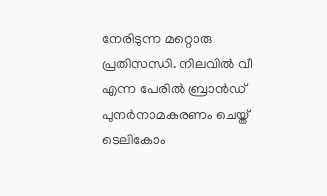നേരിടുന്ന മറ്റൊരു പ്രതിസന്ധി. നിലവില്‍ വീ എന്ന പേരില്‍ ബ്രാന്‍ഡ് പുനര്‍നാമകരണം ചെയ്ത് ടെലികോം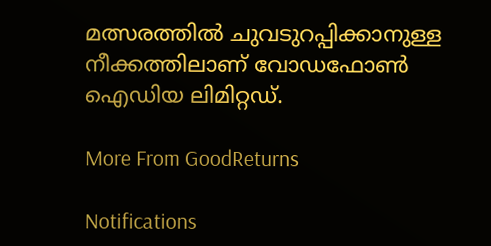മത്സരത്തില്‍ ചുവടുറപ്പിക്കാനുള്ള നീക്കത്തിലാണ് വോഡഫോണ്‍ ഐഡിയ ലിമിറ്റഡ്.

More From GoodReturns

Notifications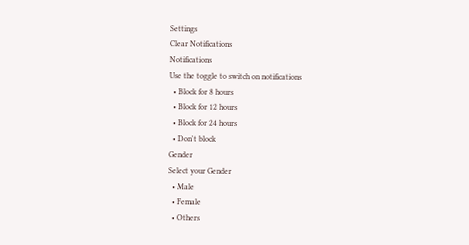Settings
Clear Notifications
Notifications
Use the toggle to switch on notifications
  • Block for 8 hours
  • Block for 12 hours
  • Block for 24 hours
  • Don't block
Gender
Select your Gender
  • Male
  • Female
  • Others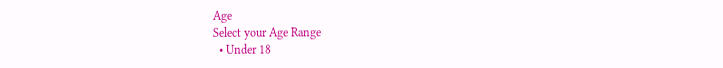Age
Select your Age Range
  • Under 18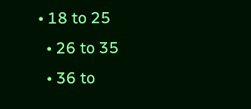• 18 to 25
  • 26 to 35
  • 36 to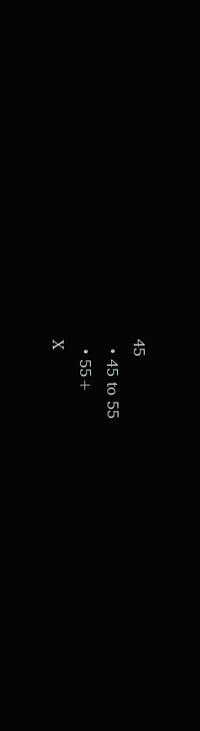45
  • 45 to 55
  • 55+
X